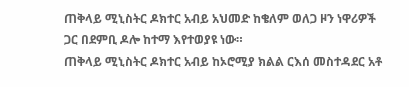ጠቅላይ ሚኒስትር ዶክተር አብይ አህመድ ከቄለም ወለጋ ዞን ነዋሪዎች ጋር በደምቢ ዶሎ ከተማ እየተወያዩ ነው።
ጠቅላይ ሚኒስትር ዶክተር አብይ ከኦሮሚያ ክልል ርእሰ መስተዳደር አቶ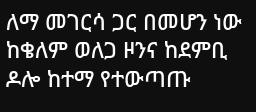ለማ መገርሳ ጋር በመሆን ነው ከቄለም ወለጋ ዞንና ከደምቢ ዶሎ ከተማ የተውጣጡ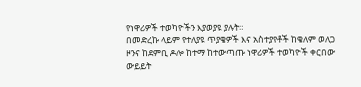የነዋሪዎች ተወካዮችን እያወያዩ ያሉት።
በመድረኩ ላይም የተለያዩ ጥያቄዎች እና አስተያየቶች ከቄለም ወለጋ ዞንና ከደምቢ ዶሎ ከተማ ከተውጣጡ ነዋሪዎች ተወካዮች ቀርበው ውይይት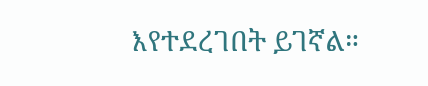እየተደረገበት ይገኛል።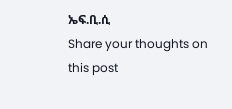ኤፍ.ቢ.ሲ
Share your thoughts on this post